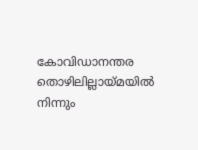കോവിഡാനന്തര തൊഴിലില്ലായ്മയിൽ നിന്നും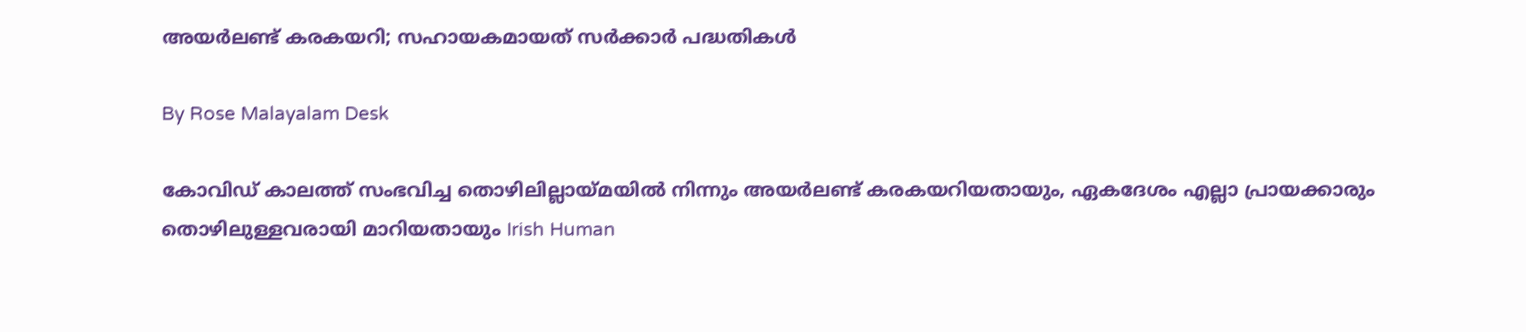അയർലണ്ട് കരകയറി; സഹായകമായത് സർക്കാർ പദ്ധതികൾ

By Rose Malayalam Desk

കോവിഡ് കാലത്ത് സംഭവിച്ച തൊഴിലില്ലായ്മയില്‍ നിന്നും അയര്‍ലണ്ട് കരകയറിയതായും, ഏകദേശം എല്ലാ പ്രായക്കാരും തൊഴിലുള്ളവരായി മാറിയതായും Irish Human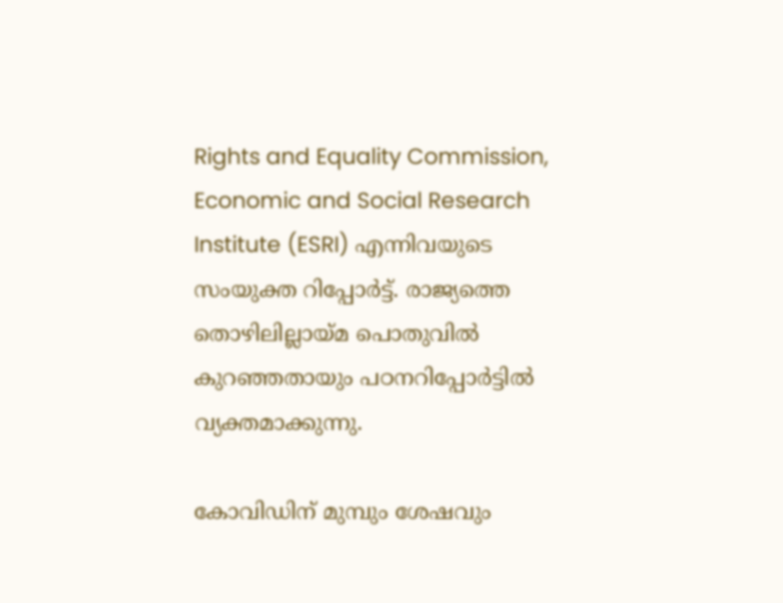Rights and Equality Commission, Economic and Social Research Institute (ESRI) എന്നിവയുടെ സംയുക്ത റിപ്പോര്‍ട്ട്. രാജ്യത്തെ തൊഴിലില്ലായ്മ പൊതുവില്‍ കുറഞ്ഞതായും പഠനറിപ്പോര്‍ട്ടില്‍ വ്യക്തമാക്കുന്നു.

കോവിഡിന് മുമ്പും ശേഷവും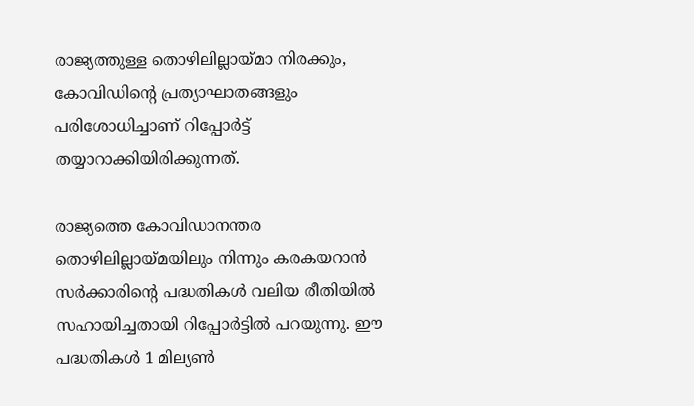രാജ്യത്തുള്ള തൊഴിലില്ലായ്മാ നിരക്കും, കോവിഡിന്റെ പ്രത്യാഘാതങ്ങളും പരിശോധിച്ചാണ് റിപ്പോര്‍ട്ട് തയ്യാറാക്കിയിരിക്കുന്നത്.

രാജ്യത്തെ കോവിഡാനന്തര തൊഴിലില്ലായ്മയിലും നിന്നും കരകയറാന്‍ സര്‍ക്കാരിന്റെ പദ്ധതികള്‍ വലിയ രീതിയില്‍ സഹായിച്ചതായി റിപ്പോര്‍ട്ടില്‍ പറയുന്നു. ഈ പദ്ധതികള്‍ 1 മില്യണ്‍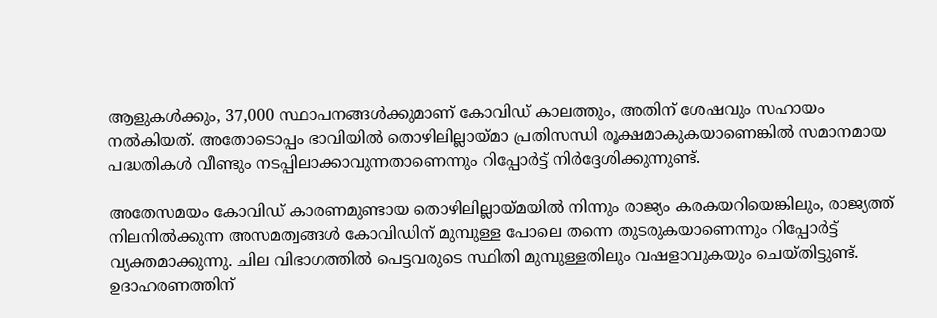ആളുകള്‍ക്കും, 37,000 സ്ഥാപനങ്ങള്‍ക്കുമാണ് കോവിഡ് കാലത്തും, അതിന് ശേഷവും സഹായം നല്‍കിയത്. അതോടൊപ്പം ഭാവിയില്‍ തൊഴിലില്ലായ്മാ പ്രതിസന്ധി രൂക്ഷമാകുകയാണെങ്കില്‍ സമാനമായ പദ്ധതികള്‍ വീണ്ടും നടപ്പിലാക്കാവുന്നതാണെന്നും റിപ്പോര്‍ട്ട് നിര്‍ദ്ദേശിക്കുന്നുണ്ട്.

അതേസമയം കോവിഡ് കാരണമുണ്ടായ തൊഴിലില്ലായ്മയില്‍ നിന്നും രാജ്യം കരകയറിയെങ്കിലും, രാജ്യത്ത് നിലനില്‍ക്കുന്ന അസമത്വങ്ങള്‍ കോവിഡിന് മുമ്പുള്ള പോലെ തന്നെ തുടരുകയാണെന്നും റിപ്പോര്‍ട്ട് വ്യക്തമാക്കുന്നു. ചില വിഭാഗത്തില്‍ പെട്ടവരുടെ സ്ഥിതി മുമ്പുള്ളതിലും വഷളാവുകയും ചെയ്തിട്ടുണ്ട്. ഉദാഹരണത്തിന്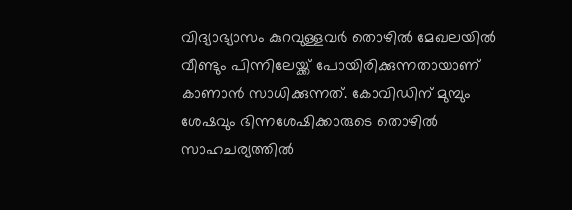വിദ്യാഭ്യാസം കുറവുള്ളവര്‍ തൊഴില്‍ മേഖലയില്‍ വീണ്ടും പിന്നിലേയ്ക്ക് പോയിരിക്കുന്നതായാണ് കാണാന്‍ സാധിക്കുന്നത്. കോവിഡിന് മുമ്പും ശേഷവും ഭിന്നശേഷിക്കാരുടെ തൊഴില്‍ സാഹചര്യത്തില്‍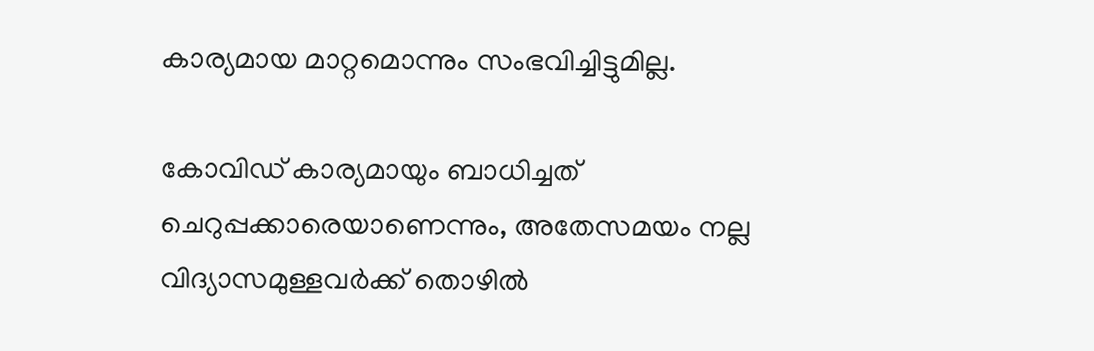കാര്യമായ മാറ്റമൊന്നും സംഭവിച്ചിട്ടുമില്ല.

കോവിഡ് കാര്യമായും ബാധിച്ചത് ചെറുപ്പക്കാരെയാണെന്നും, അതേസമയം നല്ല വിദ്യാസമുള്ളവര്‍ക്ക് തൊഴില്‍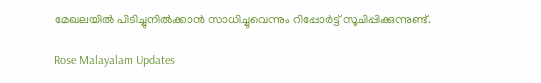മേഖലയില്‍ പിടിച്ചുനില്‍ക്കാന്‍ സാധിച്ചുവെന്നും റിപ്പോര്‍ട്ട് സൂചിപ്പിക്കുന്നുണ്ട്.

Rose Malayalam Updates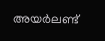അയർലണ്ട്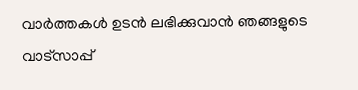വാർത്തകൾ ഉടൻ ലഭിക്കുവാൻ ഞങ്ങളുടെ വാട്സാപ്പ്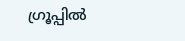ഗ്രൂപ്പിൽ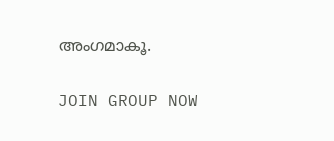അംഗമാകൂ.

JOIN GROUP NOW